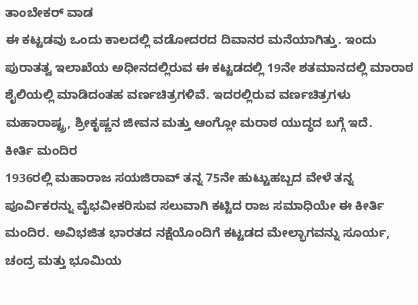ತಾಂಬೇಕರ್ ವಾಡ
ಈ ಕಟ್ಟಡವು ಒಂದು ಕಾಲದಲ್ಲಿ ವಡೋದರದ ದಿವಾನರ ಮನೆಯಾಗಿತ್ತು. ಇಂದು ಪುರಾತತ್ವ ಇಲಾಖೆಯ ಅಧೀನದಲ್ಲಿರುವ ಈ ಕಟ್ಟಡದಲ್ಲಿ 19ನೇ ಶತಮಾನದಲ್ಲಿ ಮಾರಾಠ ಶೈಲಿಯಲ್ಲಿ ಮಾಡಿದಂತಹ ವರ್ಣಚಿತ್ರಗಳಿವೆ. ಇದರಲ್ಲಿರುವ ವರ್ಣಚಿತ್ರಗಳು ಮಹಾರಾಷ್ಟ್ರ, ಶ್ರೀಕೃಷ್ಣನ ಜೀವನ ಮತ್ತು ಆಂಗ್ಲೋ ಮರಾಠ ಯುದ್ಧದ ಬಗ್ಗೆ ಇದೆ.
ಕೀರ್ತಿ ಮಂದಿರ
1936ರಲ್ಲಿ ಮಹಾರಾಜ ಸಯಜಿರಾವ್ ತನ್ನ 75ನೇ ಹುಟ್ಟುಹಬ್ಬದ ವೇಳೆ ತನ್ನ ಪೂರ್ವಿಕರನ್ನು ವೈಭವೀಕರಿಸುವ ಸಲುವಾಗಿ ಕಟ್ಟಿದ ರಾಜ ಸಮಾಧಿಯೇ ಈ ಕೀರ್ತಿ ಮಂದಿರ. ಅವಿಭಜಿತ ಭಾರತದ ನಕ್ಷೆಯೊಂದಿಗೆ ಕಟ್ಟಡದ ಮೇಲ್ಭಾಗವನ್ನು ಸೂರ್ಯ, ಚಂದ್ರ ಮತ್ತು ಭೂಮಿಯ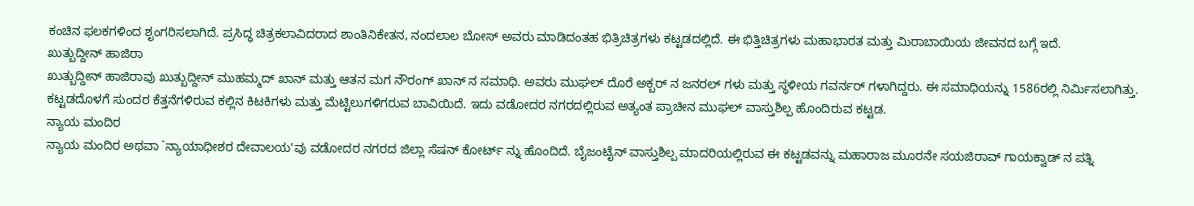ಕಂಚಿನ ಫಲಕಗಳಿಂದ ಶೃಂಗರಿಸಲಾಗಿದೆ. ಪ್ರಸಿದ್ಧ ಚಿತ್ರಕಲಾವಿದರಾದ ಶಾಂತಿನಿಕೇತನ, ನಂದಲಾಲ ಬೋಸ್ ಅವರು ಮಾಡಿದಂತಹ ಭಿತ್ರಿಚಿತ್ರಗಳು ಕಟ್ಟಡದಲ್ಲಿದೆ. ಈ ಭಿತ್ತಿಚಿತ್ರಗಳು ಮಹಾಭಾರತ ಮತ್ತು ಮಿರಾಬಾಯಿಯ ಜೀವನದ ಬಗ್ಗೆ ಇದೆ.
ಖುತ್ಬುದ್ದೀನ್ ಹಾಜಿರಾ
ಖುತ್ಬುದ್ದೀನ್ ಹಾಜಿರಾವು ಖುತ್ಬುದ್ದೀನ್ ಮುಹಮ್ಮದ್ ಖಾನ್ ಮತ್ತು ಆತನ ಮಗ ನೌರಂಗ್ ಖಾನ್ ನ ಸಮಾಧಿ. ಅವರು ಮುಘಲ್ ದೊರೆ ಅಕ್ಬರ್ ನ ಜನರಲ್ ಗಳು ಮತ್ತು ಸ್ಥಳೀಯ ಗವರ್ನರ್ ಗಳಾಗಿದ್ದರು. ಈ ಸಮಾಧಿಯನ್ನು 1586ರಲ್ಲಿ ನಿರ್ಮಿಸಲಾಗಿತ್ತು. ಕಟ್ಟಡದೊಳಗೆ ಸುಂದರ ಕೆತ್ತನೆಗಳಿರುವ ಕಲ್ಲಿನ ಕಿಟಕಿಗಳು ಮತ್ತು ಮೆಟ್ಟಿಲುಗಳಿಗರುವ ಬಾವಿಯಿದೆ. ಇದು ವಡೋದರ ನಗರದಲ್ಲಿರುವ ಅತ್ಯಂತ ಪ್ರಾಚೀನ ಮುಘಲ್ ವಾಸ್ತುಶಿಲ್ಪ ಹೊಂದಿರುವ ಕಟ್ಟಡ.
ನ್ಯಾಯ ಮಂದಿರ
ನ್ಯಾಯ ಮಂದಿರ ಅಥವಾ `ನ್ಯಾಯಾಧೀಶರ ದೇವಾಲಯ'ವು ವಡೋದರ ನಗರದ ಜಿಲ್ಲಾ ಸೆಷನ್ ಕೋರ್ಟ್ ನ್ನು ಹೊಂದಿದೆ. ಬೈಜಂಟೈನ್ ವಾಸ್ತುಶಿಲ್ಪ ಮಾದರಿಯಲ್ಲಿರುವ ಈ ಕಟ್ಟಡವನ್ನು ಮಹಾರಾಜ ಮೂರನೇ ಸಯಜಿರಾವ್ ಗಾಯಕ್ವಾಡ್ ನ ಪತ್ನಿ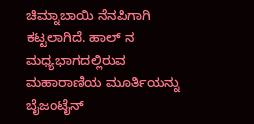ಚಿಮ್ನಾಬಾಯಿ ನೆನಪಿಗಾಗಿ ಕಟ್ಟಲಾಗಿದೆ. ಹಾಲ್ ನ ಮಧ್ಯಭಾಗದಲ್ಲಿರುವ ಮಹಾರಾಣಿಯ ಮೂರ್ತಿಯನ್ನು ಬೈಜಂಟೈನ್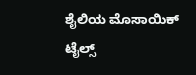ಶೈಲಿಯ ಮೊಸಾಯಿಕ್ ಟೈಲ್ಸ್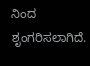ನಿಂದ ಶೃಂಗರಿಸಲಾಗಿದೆ.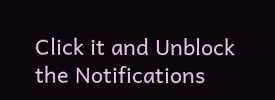Click it and Unblock the Notifications